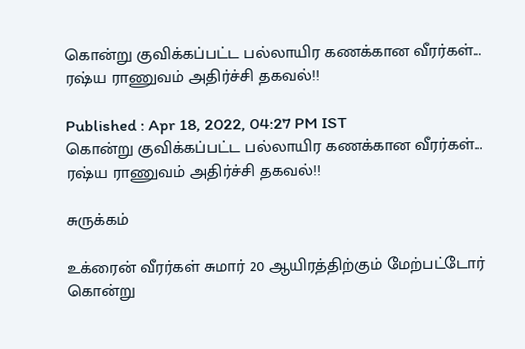கொன்று குவிக்கப்பட்ட பல்லாயிர கணக்கான வீரர்கள்... ரஷ்ய ராணுவம் அதிர்ச்சி தகவல்!!

Published : Apr 18, 2022, 04:27 PM IST
கொன்று குவிக்கப்பட்ட பல்லாயிர கணக்கான வீரர்கள்... ரஷ்ய ராணுவம் அதிர்ச்சி தகவல்!!

சுருக்கம்

உக்ரைன் வீரர்கள் சுமார் 20 ஆயிரத்திற்கும் மேற்பட்டோர் கொன்று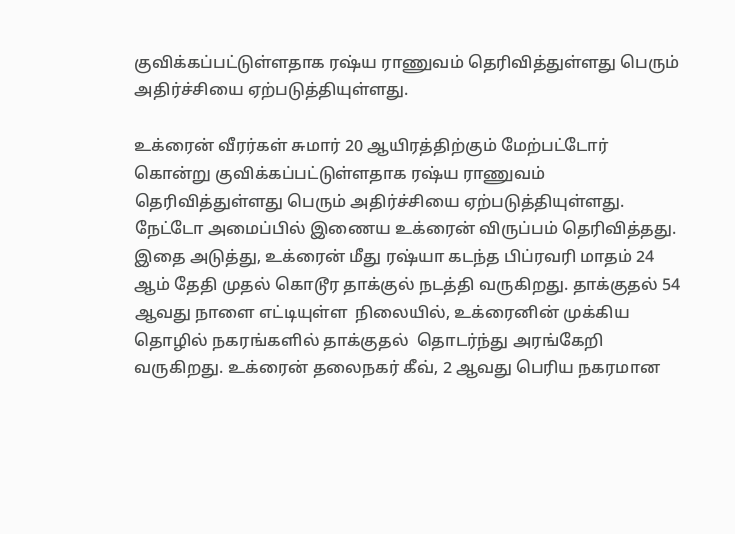குவிக்கப்பட்டுள்ளதாக ரஷ்ய ராணுவம் தெரிவித்துள்ளது பெரும் அதிர்ச்சியை ஏற்படுத்தியுள்ளது.

உக்ரைன் வீரர்கள் சுமார் 20 ஆயிரத்திற்கும் மேற்பட்டோர் கொன்று குவிக்கப்பட்டுள்ளதாக ரஷ்ய ராணுவம் தெரிவித்துள்ளது பெரும் அதிர்ச்சியை ஏற்படுத்தியுள்ளது. நேட்டோ அமைப்பில் இணைய உக்ரைன் விருப்பம் தெரிவித்தது. இதை அடுத்து, உக்ரைன் மீது ரஷ்யா கடந்த பிப்ரவரி மாதம் 24 ஆம் தேதி முதல் கொடூர தாக்குல் நடத்தி வருகிறது. தாக்குதல் 54 ஆவது நாளை எட்டியுள்ள  நிலையில், உக்ரைனின் முக்கிய தொழில் நகரங்களில் தாக்குதல்  தொடர்ந்து அரங்கேறி வருகிறது. உக்ரைன் தலைநகர் கீவ், 2 ஆவது பெரிய நகரமான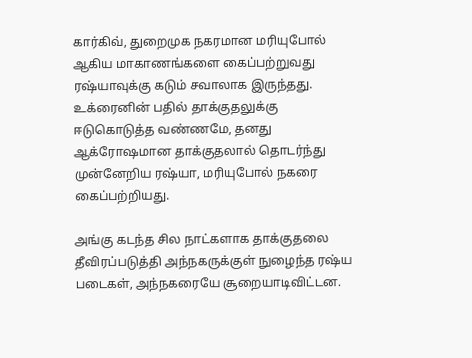கார்கிவ், துறைமுக நகரமான மரியுபோல் ஆகிய மாகாணங்களை கைப்பற்றுவது ரஷ்யாவுக்கு கடும் சவாலாக இருந்தது. உக்ரைனின் பதில் தாக்குதலுக்கு ஈடுகொடுத்த வண்ணமே, தனது ஆக்ரோஷமான தாக்குதலால் தொடர்ந்து முன்னேறிய ரஷ்யா, மரியுபோல் நகரை கைப்பற்றியது.

அங்கு கடந்த சில நாட்களாக தாக்குதலை தீவிரப்படுத்தி அந்நகருக்குள் நுழைந்த ரஷ்ய படைகள், அந்நகரையே சூறையாடிவிட்டன.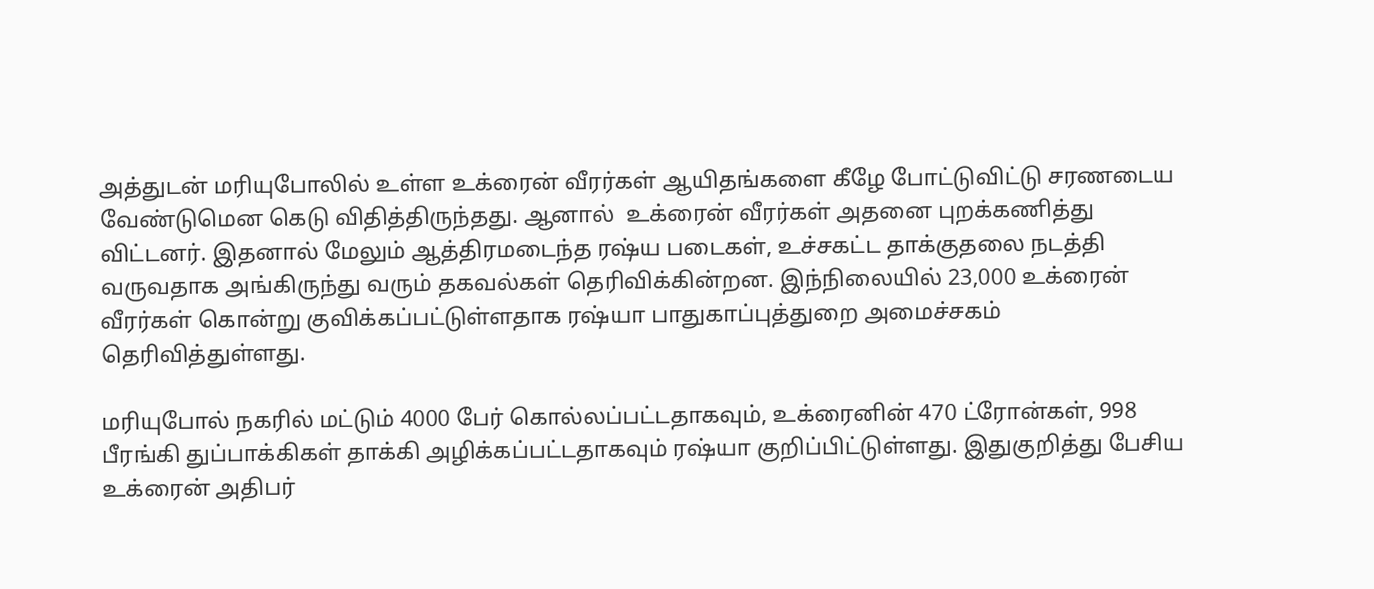அத்துடன் மரியுபோலில் உள்ள உக்ரைன் வீரர்கள் ஆயிதங்களை கீழே போட்டுவிட்டு சரணடைய வேண்டுமென கெடு விதித்திருந்தது. ஆனால்  உக்ரைன் வீரர்கள் அதனை புறக்கணித்து விட்டனர். இதனால் மேலும் ஆத்திரமடைந்த ரஷ்ய படைகள், உச்சகட்ட தாக்குதலை நடத்தி வருவதாக அங்கிருந்து வரும் தகவல்கள் தெரிவிக்கின்றன. இந்நிலையில் 23,000 உக்ரைன் வீரர்கள் கொன்று குவிக்கப்பட்டுள்ளதாக ரஷ்யா பாதுகாப்புத்துறை அமைச்சகம் தெரிவித்துள்ளது.

மரியுபோல் நகரில் மட்டும் 4000 பேர் கொல்லப்பட்டதாகவும், உக்ரைனின் 470 ட்ரோன்கள், 998 பீரங்கி துப்பாக்கிகள் தாக்கி அழிக்கப்பட்டதாகவும் ரஷ்யா குறிப்பிட்டுள்ளது. இதுகுறித்து பேசிய உக்ரைன் அதிபர்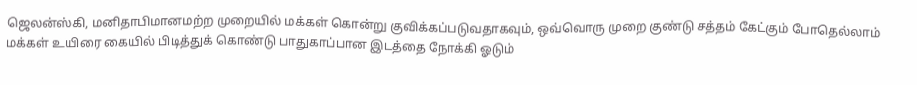ஜெலன்ஸ்கி, மனிதாபிமானமற்ற முறையில் மக்கள் கொன்று குவிக்கப்படுவதாகவும், ஒவ்வொரு முறை குண்டு சத்தம் கேட்கும் போதெல்லாம் மக்கள் உயிரை கையில் பிடித்துக் கொண்டு பாதுகாப்பான இடத்தை நோக்கி ஓடும்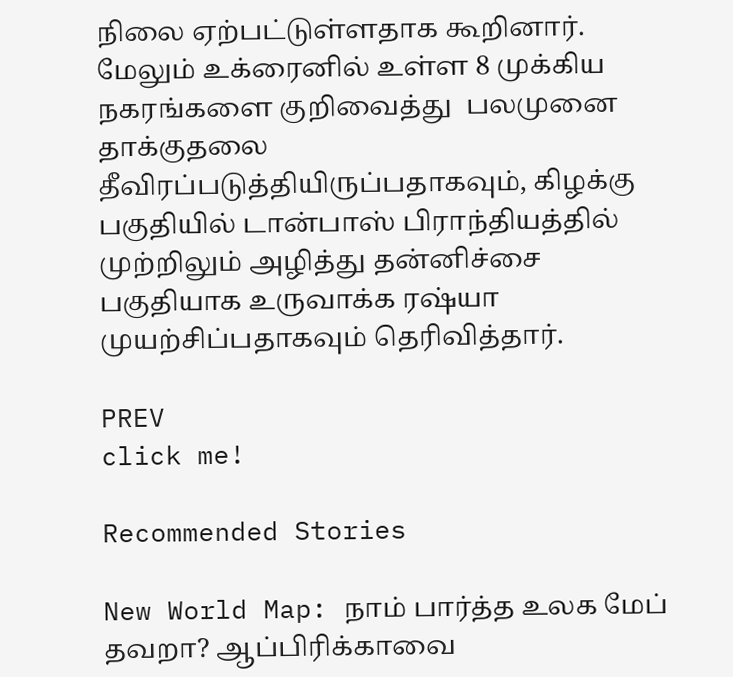நிலை ஏற்பட்டுள்ளதாக கூறினார்.  மேலும் உக்ரைனில் உள்ள 8 முக்கிய நகரங்களை குறிவைத்து  பலமுனை தாக்குதலை தீவிரப்படுத்தியிருப்பதாகவும், கிழக்கு பகுதியில் டான்பாஸ் பிராந்தியத்தில் முற்றிலும் அழித்து தன்னிச்சை பகுதியாக உருவாக்க ரஷ்யா முயற்சிப்பதாகவும் தெரிவித்தார்.

PREV
click me!

Recommended Stories

New World Map: நாம் பார்த்த உலக மேப் தவறா? ஆப்பிரிக்காவை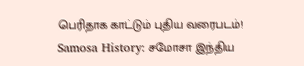பெரிதாக காட்டும் புதிய வரைபடம்!
Samosa History: சமோசா இந்திய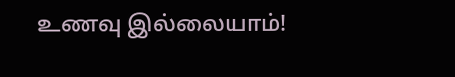உணவு இல்லையாம்!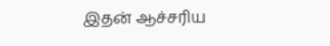இதன் ஆச்சரிய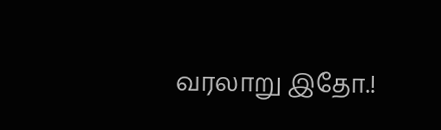வரலாறு இதோ.!